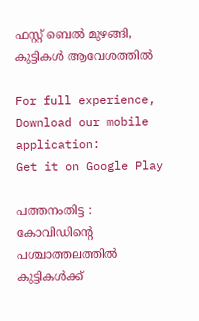ഫസ്റ്റ് ബെല്‍ മുഴങ്ങി, കുട്ടികള്‍ ആവേശത്തില്‍

For full experience, Download our mobile application:
Get it on Google Play

പത്തനംതിട്ട : കോവിഡിന്റെ പശ്ചാത്തലത്തില്‍ കുട്ടികള്‍ക്ക്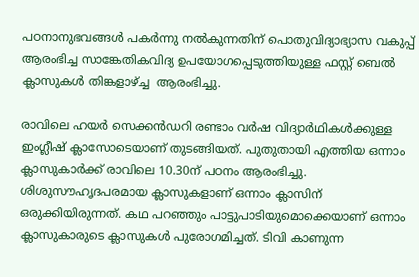പഠനാനുഭവങ്ങള്‍ പകര്‍ന്നു നല്‍കുന്നതിന് പൊതുവിദ്യാഭ്യാസ വകുപ്പ് ആരംഭിച്ച സാങ്കേതികവിദ്യ ഉപയോഗപ്പെടുത്തിയുള്ള ഫസ്റ്റ് ബെല്‍ ക്ലാസുകള്‍ തിങ്കളാഴ്ച്ച  ആരംഭിച്ചു.

രാവിലെ ഹയര്‍ സെക്കന്‍ഡറി രണ്ടാം വര്‍ഷ വിദ്യാര്‍ഥികള്‍ക്കുള്ള ഇംഗ്ലീഷ് ക്ലാസോടെയാണ് തുടങ്ങിയത്. പുതുതായി എത്തിയ ഒന്നാം ക്ലാസുകാര്‍ക്ക് രാവിലെ 10.30ന് പഠനം ആരംഭിച്ചു. ശിശുസൗഹൃദപരമായ ക്ലാസുകളാണ് ഒന്നാം ക്ലാസിന് ഒരുക്കിയിരുന്നത്. കഥ പറഞ്ഞും പാട്ടുപാടിയുമൊക്കെയാണ് ഒന്നാം ക്ലാസുകാരുടെ ക്ലാസുകള്‍ പുരോഗമിച്ചത്. ടിവി കാണുന്ന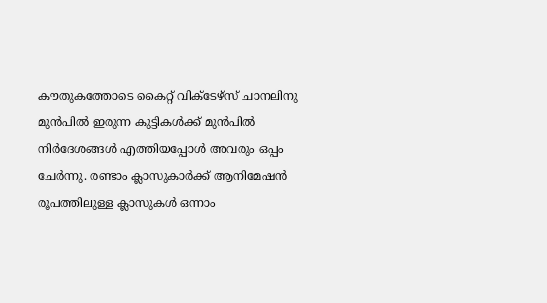കൗതുകത്തോടെ കൈറ്റ് വിക്ടേഴ്‌സ് ചാനലിനു മുന്‍പില്‍ ഇരുന്ന കുട്ടികള്‍ക്ക് മുന്‍പില്‍ നിര്‍ദേശങ്ങള്‍ എത്തിയപ്പോള്‍ അവരും ഒപ്പം ചേര്‍ന്നു. രണ്ടാം ക്ലാസുകാര്‍ക്ക് ആനിമേഷന്‍ രൂപത്തിലുള്ള ക്ലാസുകള്‍ ഒന്നാം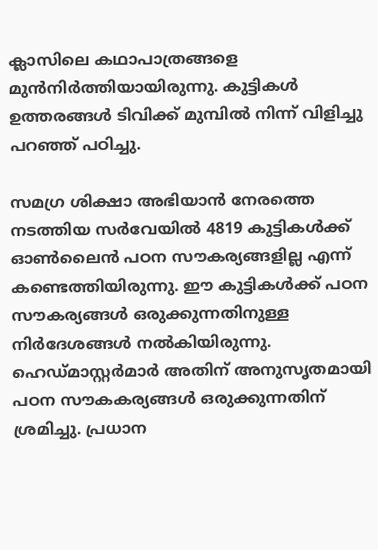ക്ലാസിലെ കഥാപാത്രങ്ങളെ മുന്‍നിര്‍ത്തിയായിരുന്നു. കുട്ടികള്‍ ഉത്തരങ്ങള്‍ ടിവിക്ക് മുമ്പില്‍ നിന്ന് വിളിച്ചു പറഞ്ഞ് പഠിച്ചു.

സമഗ്ര ശിക്ഷാ അഭിയാന്‍ നേരത്തെ നടത്തിയ സര്‍വേയില്‍ 4819 കുട്ടികള്‍ക്ക് ഓണ്‍ലൈന്‍ പഠന സൗകര്യങ്ങളില്ല എന്ന് കണ്ടെത്തിയിരുന്നു. ഈ കുട്ടികള്‍ക്ക് പഠന സൗകര്യങ്ങള്‍ ഒരുക്കുന്നതിനുള്ള നിര്‍ദേശങ്ങള്‍ നല്‍കിയിരുന്നു. ഹെഡ്മാസ്റ്റര്‍മാര്‍ അതിന് അനുസൃതമായി പഠന സൗകകര്യങ്ങള്‍ ഒരുക്കുന്നതിന് ശ്രമിച്ചു. പ്രധാന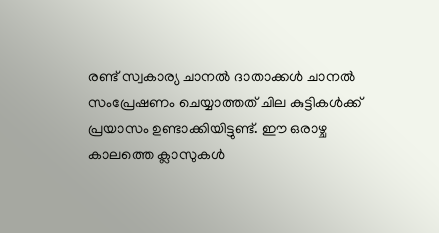രണ്ട് സ്വകാര്യ ചാനല്‍ ദാതാക്കള്‍ ചാനല്‍ സംപ്രേഷണം ചെയ്യാത്തത് ചില കുട്ടികള്‍ക്ക് പ്രയാസം ഉണ്ടാക്കിയിട്ടുണ്ട്. ഈ ഒരാഴ്ച കാലത്തെ ക്ലാസുകള്‍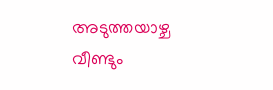അടുത്തയാഴ്ച വീണ്ടും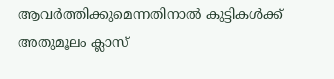ആവര്‍ത്തിക്കുമെന്നതിനാല്‍ കുട്ടികള്‍ക്ക് അതുമൂലം ക്ലാസ്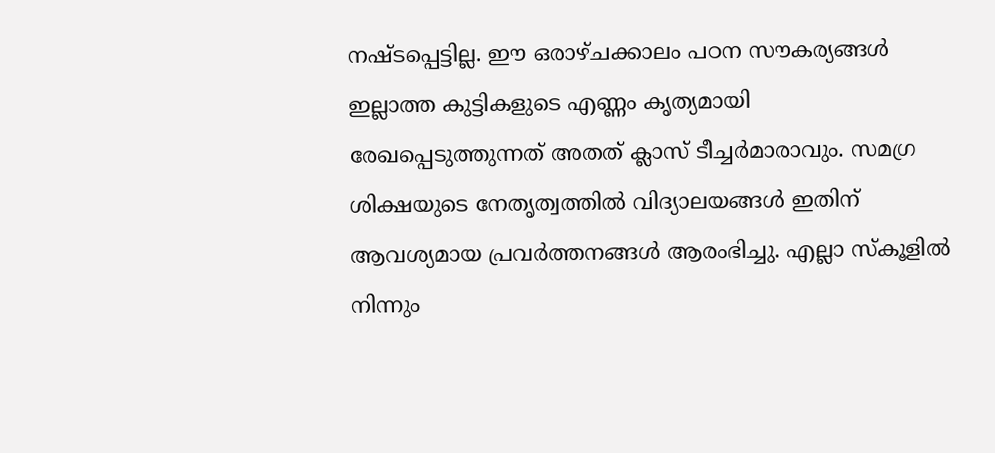നഷ്ടപ്പെട്ടില്ല. ഈ ഒരാഴ്ചക്കാലം പഠന സൗകര്യങ്ങള്‍ ഇല്ലാത്ത കുട്ടികളുടെ എണ്ണം കൃത്യമായി രേഖപ്പെടുത്തുന്നത് അതത് ക്ലാസ് ടീച്ചര്‍മാരാവും. സമഗ്ര ശിക്ഷയുടെ നേതൃത്വത്തില്‍ വിദ്യാലയങ്ങള്‍ ഇതിന് ആവശ്യമായ പ്രവര്‍ത്തനങ്ങള്‍ ആരംഭിച്ചു. എല്ലാ സ്‌കൂളില്‍ നിന്നും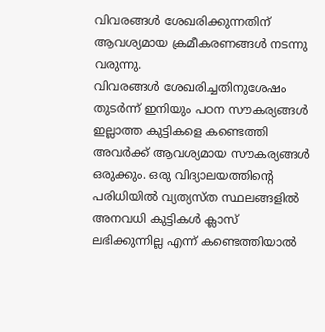വിവരങ്ങള്‍ ശേഖരിക്കുന്നതിന് ആവശ്യമായ ക്രമീകരണങ്ങള്‍ നടന്നു വരുന്നു.
വിവരങ്ങള്‍ ശേഖരിച്ചതിനുശേഷം തുടര്‍ന്ന് ഇനിയും പഠന സൗകര്യങ്ങള്‍ ഇല്ലാത്ത കുട്ടികളെ കണ്ടെത്തി അവര്‍ക്ക് ആവശ്യമായ സൗകര്യങ്ങള്‍ ഒരുക്കും. ഒരു വിദ്യാലയത്തിന്റെ പരിധിയില്‍ വ്യത്യസ്ത സ്ഥലങ്ങളില്‍ അനവധി കുട്ടികള്‍ ക്ലാസ് ലഭിക്കുന്നില്ല എന്ന് കണ്ടെത്തിയാല്‍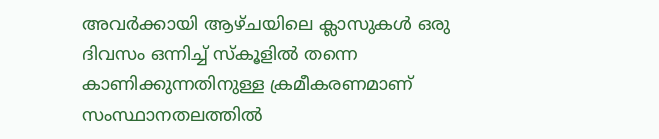അവര്‍ക്കായി ആഴ്ചയിലെ ക്ലാസുകള്‍ ഒരു ദിവസം ഒന്നിച്ച് സ്‌കൂളില്‍ തന്നെ കാണിക്കുന്നതിനുള്ള ക്രമീകരണമാണ് സംസ്ഥാനതലത്തില്‍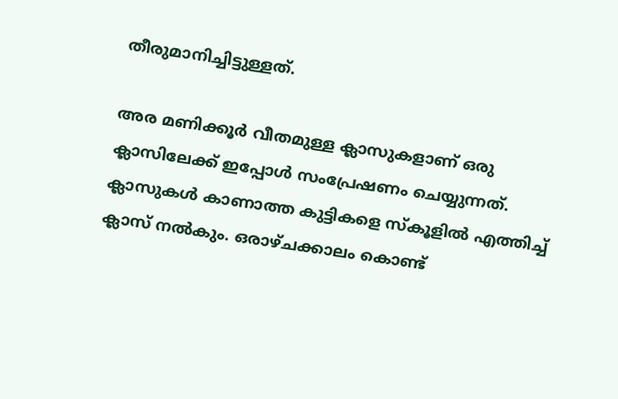തീരുമാനിച്ചിട്ടുള്ളത്.

അര മണിക്കൂര്‍ വീതമുള്ള ക്ലാസുകളാണ് ഒരു ക്ലാസിലേക്ക് ഇപ്പോള്‍ സംപ്രേഷണം ചെയ്യുന്നത്. ക്ലാസുകള്‍ കാണാത്ത കുട്ടികളെ സ്‌കൂളില്‍ എത്തിച്ച് ക്ലാസ് നല്‍കും. ഒരാഴ്ചക്കാലം കൊണ്ട്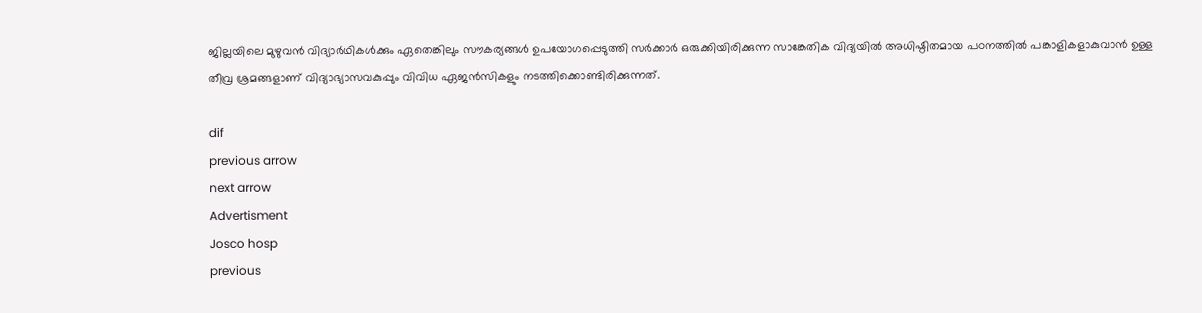ജില്ലയിലെ മുഴുവന്‍ വിദ്യാര്‍ഥികള്‍ക്കും ഏതെങ്കിലും സൗകര്യങ്ങള്‍ ഉപയോഗപ്പെടുത്തി സര്‍ക്കാര്‍ ഒരുക്കിയിരിക്കുന്ന സാങ്കേതിക വിദ്യയില്‍ അധിഷ്ഠിതമായ പഠനത്തില്‍ പങ്കാളികളാകുവാന്‍ ഉള്ള തീവ്ര ശ്രമങ്ങളാണ് വിദ്യാഭ്യാസവകുപ്പും വിവിധ ഏജന്‍സികളും നടത്തിക്കൊണ്ടിരിക്കുന്നത്.

dif
previous arrow
next arrow
Advertisment
Josco hosp
previous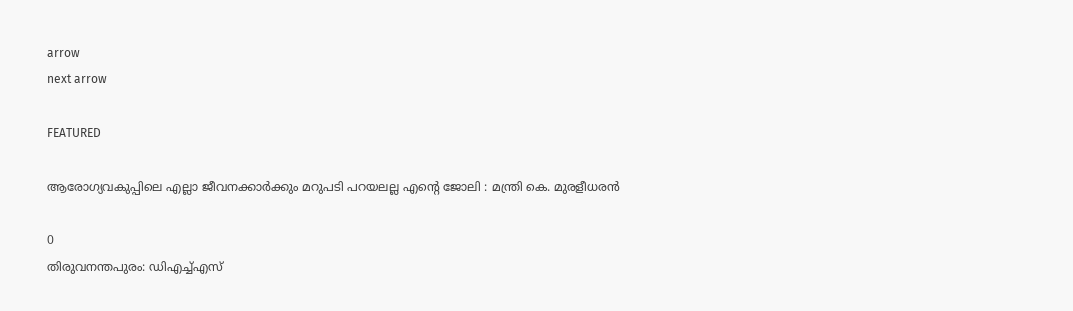arrow
next arrow

FEATURED

ആരോഗ്യവകുപ്പിലെ എല്ലാ ജീവനക്കാർക്കും മറുപടി പറയലല്ല എൻ്റെ ജോലി : മന്ത്രി കെ. മുരളീധരൻ

0
തിരുവനന്തപുരം: ഡിഎച്ച്എസ്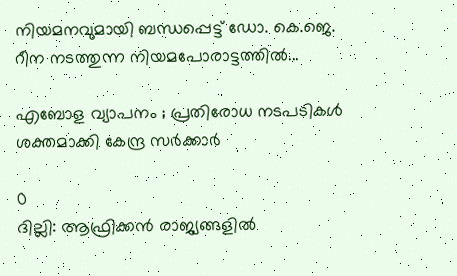നിയമനവുമായി ബന്ധപ്പെട്ട് ഡോ. കെ.ജെ. റീന നടത്തുന്ന നിയമപോരാട്ടത്തിൽ...

എബോള വ്യാപനം ; പ്രതിരോധ നടപടികൾ ശക്തമാക്കി കേന്ദ്ര സർക്കാർ

0
ദില്ലി: ആഫ്രിക്കൻ രാജ്യങ്ങളിൽ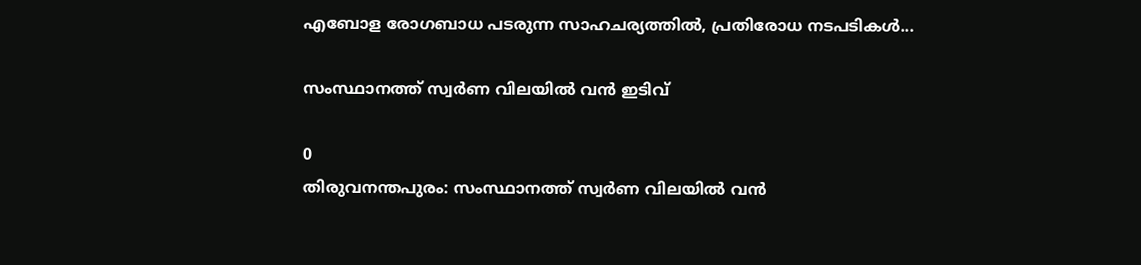എബോള രോഗബാധ പടരുന്ന സാഹചര്യത്തിൽ, പ്രതിരോധ നടപടികൾ...

സംസ്ഥാനത്ത് സ്വർണ വിലയിൽ വൻ ഇടിവ്

0
തിരുവനന്തപുരം: സംസ്ഥാനത്ത് സ്വർണ വിലയിൽ വൻ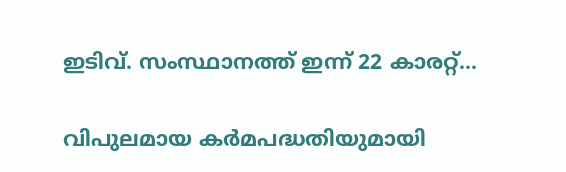ഇടിവ്. സംസ്ഥാനത്ത് ഇന്ന് 22 കാരറ്റ്...

വിപുലമായ കർമപദ്ധതിയുമായി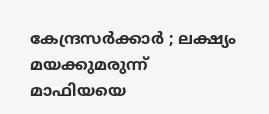കേന്ദ്രസർക്കാർ ; ലക്ഷ്യം മയക്കുമരുന്ന് മാഫിയയെ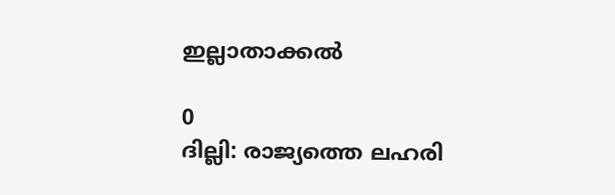ഇല്ലാതാക്കൽ

0
ദില്ലി: രാജ്യത്തെ ലഹരി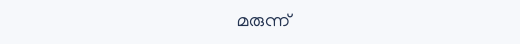മരുന്ന്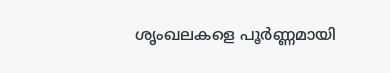ശൃംഖലകളെ പൂർണ്ണമായി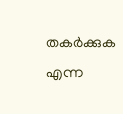തകർക്കുക എന്ന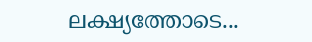ലക്ഷ്യത്തോടെ...